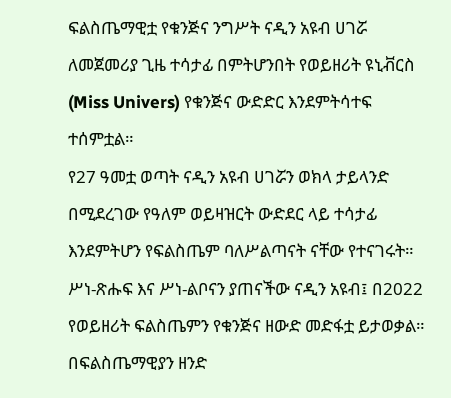ፍልስጤማዊቷ የቁንጅና ንግሥት ናዲን አዩብ ሀገሯ ለመጀመሪያ ጊዜ ተሳታፊ በምትሆንበት የወይዘሪት ዩኒቭርስ (Miss Univers) የቁንጅና ውድድር እንደምትሳተፍ ተሰምቷል።
የ27 ዓመቷ ወጣት ናዲን አዩብ ሀገሯን ወክላ ታይላንድ በሚደረገው የዓለም ወይዛዝርት ውድደር ላይ ተሳታፊ እንደምትሆን የፍልስጤም ባለሥልጣናት ናቸው የተናገሩት።
ሥነ-ጽሑፍ እና ሥነ-ልቦናን ያጠናችው ናዲን አዩብ፤ በ2022 የወይዘሪት ፍልስጤምን የቁንጅና ዘውድ መድፋቷ ይታወቃል።
በፍልስጤማዊያን ዘንድ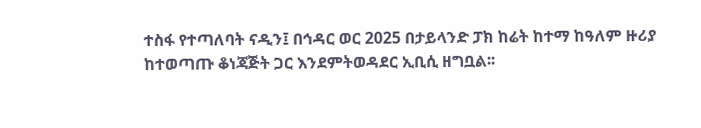ተስፋ የተጣለባት ናዲን፤ በኅዳር ወር 2025 በታይላንድ ፓክ ከሬት ከተማ ከዓለም ዙሪያ ከተወጣጡ ቆነጃጅት ጋር እንደምትወዳደር ኢቢሲ ዘግቧል፡፡